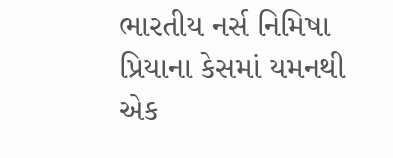ભારતીય નર્સ નિમિષા પ્રિયાના કેસમાં યમનથી એક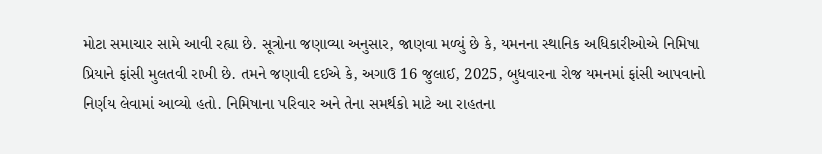મોટા સમાચાર સામે આવી રહ્યા છે. સૂત્રોના જણાવ્યા અનુસાર, જાણવા મળ્યું છે કે, યમનના સ્થાનિક અધિકારીઓએ નિમિષા પ્રિયાને ફાંસી મુલતવી રાખી છે. તમને જણાવી દઈએ કે, અગાઉ 16 જુલાઈ, 2025, બુધવારના રોજ યમનમાં ફાંસી આપવાનો નિર્ણય લેવામાં આવ્યો હતો. નિમિષાના પરિવાર અને તેના સમર્થકો માટે આ રાહતના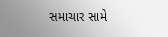સમાચાર સામે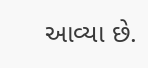આવ્યા છે.